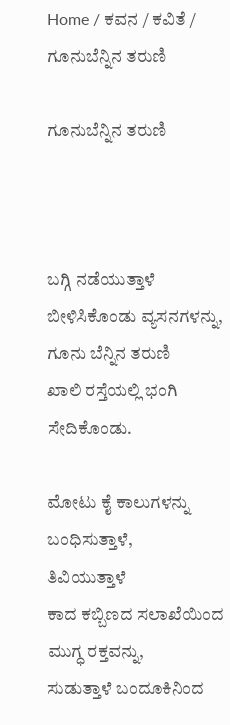Home / ಕವನ / ಕವಿತೆ / ಗೂನುಬೆನ್ನಿನ ತರುಣಿ

ಗೂನುಬೆನ್ನಿನ ತರುಣಿ



ಬಗ್ಗಿ ನಡೆಯುತ್ತಾಳೆ ಬೀಳಿಸಿಕೊಂಡು ವ್ಯಸನಗಳನ್ನು,
ಗೂನು ಬೆನ್ನಿನ ತರುಣಿ
ಖಾಲಿ ರಸ್ತೆಯಲ್ಲಿ ಭಂಗಿ ಸೇದಿಕೊಂಡು.

ಮೋಟು ಕೈ ಕಾಲುಗಳನ್ನು ಬಂಧಿಸುತ್ತಾಳೆ,
ತಿವಿಯುತ್ತಾಳೆ
ಕಾದ ಕಬ್ಬಿಣದ ಸಲಾಖೆಯಿಂದ ಮುಗ್ಧ ರಕ್ತವನ್ನು,
ಸುಡುತ್ತಾಳೆ ಬಂದೂಕಿನಿಂದ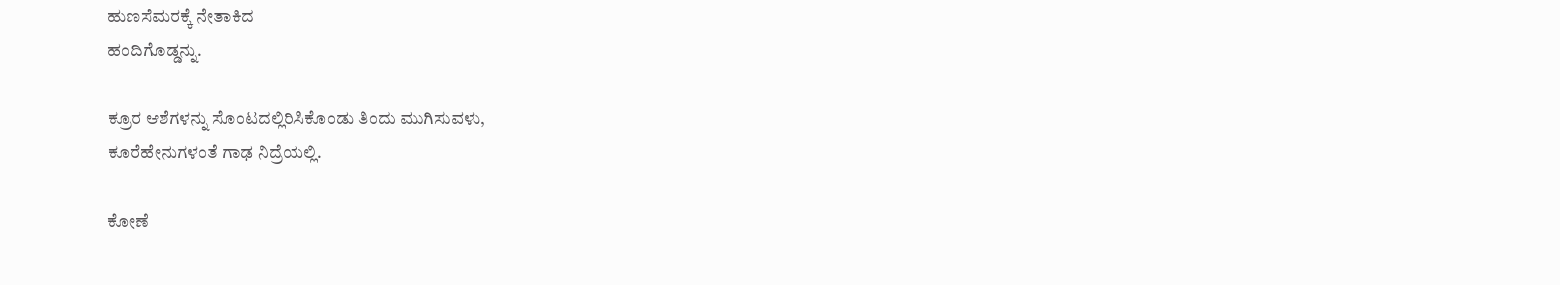ಹುಣಸೆಮರಕ್ಕೆ ನೇತಾಕಿದ
ಹಂದಿಗೊಡ್ಡನ್ನು.

ಕ್ರೂರ ಆಶೆಗಳನ್ನು ಸೊಂಟದಲ್ಲಿರಿಸಿಕೊಂಡು ತಿಂದು ಮುಗಿಸುವಳು,
ಕೂರೆಹೇನುಗಳಂತೆ ಗಾಢ ನಿದ್ರೆಯಲ್ಲಿ.

ಕೋಣೆ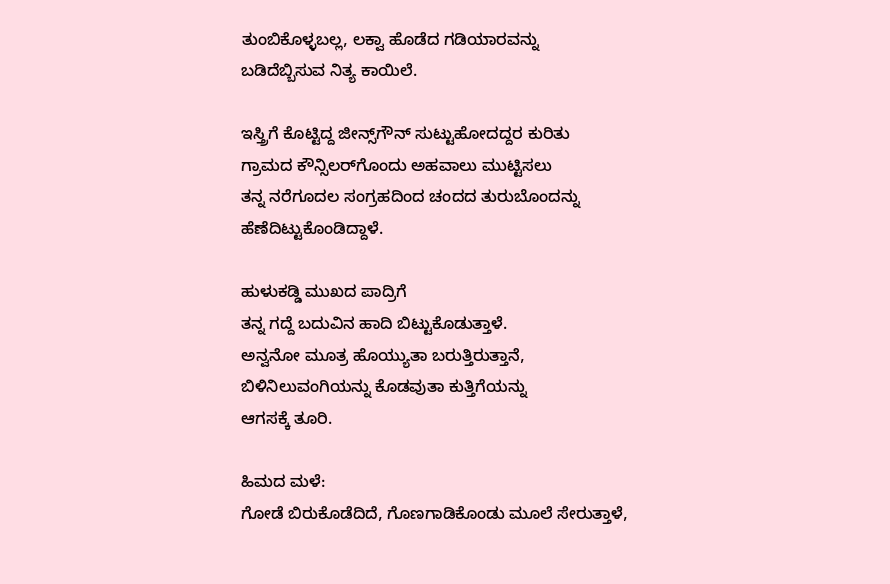ತುಂಬಿಕೊಳ್ಳಬಲ್ಲ, ಲಕ್ವಾ ಹೊಡೆದ ಗಡಿಯಾರವನ್ನು
ಬಡಿದೆಬ್ಬಿಸುವ ನಿತ್ಯ ಕಾಯಿಲೆ.

ಇಸ್ತ್ರಿಗೆ ಕೊಟ್ಟಿದ್ದ ಜೀನ್ಸ್‌ಗೌನ್ ಸುಟ್ಟುಹೋದದ್ದರ ಕುರಿತು
ಗ್ರಾಮದ ಕೌನ್ಸಿಲರ್‌ಗೊಂದು ಅಹವಾಲು ಮುಟ್ಟಿಸಲು
ತನ್ನ ನರೆಗೂದಲ ಸಂಗ್ರಹದಿಂದ ಚಂದದ ತುರುಬೊಂದನ್ನು
ಹೆಣೆದಿಟ್ಟುಕೊಂಡಿದ್ದಾಳೆ.

ಹುಳುಕಡ್ಡಿ ಮುಖದ ಪಾದ್ರಿಗೆ
ತನ್ನ ಗದ್ದೆ ಬದುವಿನ ಹಾದಿ ಬಿಟ್ಟುಕೊಡುತ್ತಾಳೆ.
ಅನ್ವನೋ ಮೂತ್ರ ಹೊಯ್ಯುತಾ ಬರುತ್ತಿರುತ್ತಾನೆ,
ಬಿಳಿನಿಲುವಂಗಿಯನ್ನು ಕೊಡವುತಾ ಕುತ್ತಿಗೆಯನ್ನು
ಆಗಸಕ್ಕೆ ತೂರಿ.

ಹಿಮದ ಮಳೆ:
ಗೋಡೆ ಬಿರುಕೊಡೆದಿದೆ, ಗೊಣಗಾಡಿಕೊಂಡು ಮೂಲೆ ಸೇರುತ್ತಾಳೆ,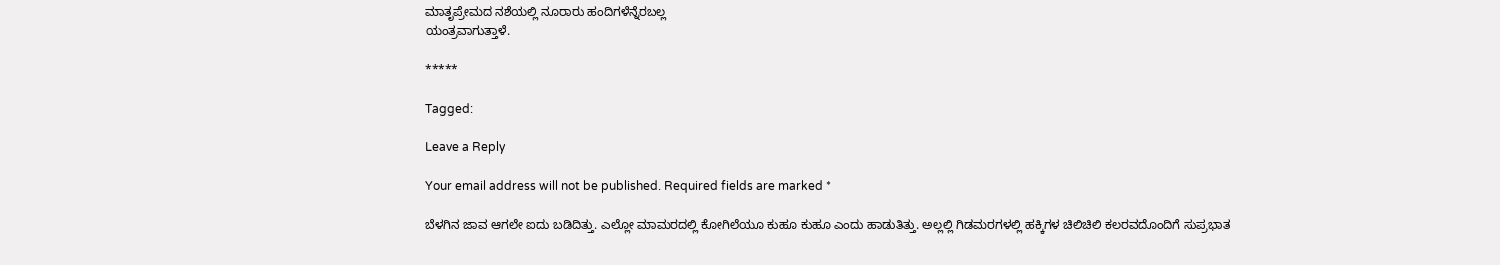ಮಾತೃಪ್ರೇಮದ ನಶೆಯಲ್ಲಿ ನೂರಾರು ಹಂದಿಗಳೆನ್ನೆರಬಲ್ಲ
ಯಂತ್ರವಾಗುತ್ತಾಳೆ.

*****

Tagged:

Leave a Reply

Your email address will not be published. Required fields are marked *

ಬೆಳಗಿನ ಜಾವ ಆಗಲೇ ಐದು ಬಡಿದಿತ್ತು. ಎಲ್ಲೋ ಮಾಮರದಲ್ಲಿ ಕೋಗಿಲೆಯೂ ಕುಹೂ ಕುಹೂ ಎಂದು ಹಾಡುತಿತ್ತು. ಅಲ್ಲಲ್ಲಿ ಗಿಡಮರಗಳಲ್ಲಿ ಹಕ್ಕಿಗಳ ಚಿಲಿಚಿಲಿ ಕಲರವದೊಂದಿಗೆ ಸುಪ್ರಭಾತ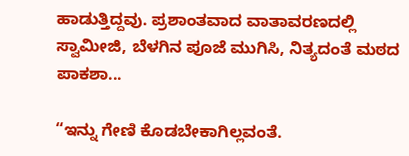ಹಾಡುತ್ತಿದ್ದವು. ಪ್ರಶಾಂತವಾದ ವಾತಾವರಣದಲ್ಲಿ ಸ್ವಾಮೀಜಿ, ಬೆಳಗಿನ ಪೂಜೆ ಮುಗಿಸಿ, ನಿತ್ಯದಂತೆ ಮಠದ ಪಾಕಶಾ...

“ಇನ್ನು ಗೇಣಿ ಕೊಡಬೇಕಾಗಿಲ್ಲವಂತೆ.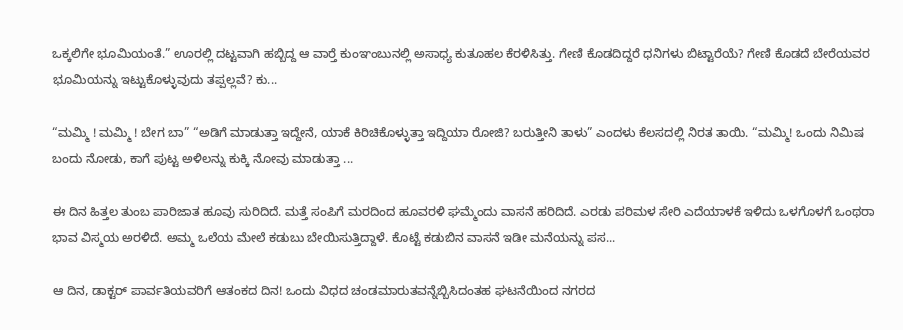ಒಕ್ಕಲಿಗೇ ಭೂಮಿಯಂತೆ.” ಊರಲ್ಲಿ ದಟ್ಟವಾಗಿ ಹಬ್ಬಿದ್ದ ಆ ವಾರ್‍ತೆ ಕುಂಞಂಬುನಲ್ಲಿ ಅಸಾಧ್ಯ ಕುತೂಹಲ ಕೆರಳಿಸಿತ್ತು. ಗೇಣಿ ಕೊಡದಿದ್ದರೆ ಧನಿಗಳು ಬಿಟ್ಟಾರೆಯೆ? ಗೇಣಿ ಕೊಡದೆ ಬೇರೆಯವರ ಭೂಮಿಯನ್ನು ಇಟ್ಟುಕೊಳ್ಳುವುದು ತಪ್ಪಲ್ಲವೆ? ಕು...

“ಮಮ್ಮಿ ! ಮಮ್ಮಿ ! ಬೇಗ ಬಾ” “ಅಡಿಗೆ ಮಾಡುತ್ತಾ ಇದ್ದೇನೆ, ಯಾಕೆ ಕಿರಿಚಿಕೊಳ್ಳುತ್ತಾ ಇದ್ದಿಯಾ ರೋಜಿ? ಬರುತ್ತೀನಿ ತಾಳು” ಎಂದಳು ಕೆಲಸದಲ್ಲಿ ನಿರತ ತಾಯಿ. “ಮಮ್ಮಿ! ಒಂದು ನಿಮಿಷ ಬಂದು ನೋಡು, ಕಾಗೆ ಪುಟ್ಟ ಅಳಿಲನ್ನು ಕುಕ್ಕಿ ನೋವು ಮಾಡುತ್ತಾ ...

ಈ ದಿನ ಹಿತ್ತಲ ತುಂಬ ಪಾರಿಜಾತ ಹೂವು ಸುರಿದಿದೆ. ಮತ್ತೆ ಸಂಪಿಗೆ ಮರದಿಂದ ಹೂವರಳಿ ಘಮ್ಮೆಂದು ವಾಸನೆ ಹರಿದಿದೆ. ಎರಡು ಪರಿಮಳ ಸೇರಿ ಎದೆಯಾಳಕೆ ಇಳಿದು ಒಳಗೊಳಗೆ ಒಂಥರಾ ಭಾವ ವಿಸ್ಮಯ ಅರಳಿದೆ. ಅಮ್ಮ ಒಲೆಯ ಮೇಲೆ ಕಡುಬು ಬೇಯಿಸುತ್ತಿದ್ದಾಳೆ. ಕೊಟ್ಟೆ ಕಡುಬಿನ ವಾಸನೆ ಇಡೀ ಮನೆಯನ್ನು ಪಸ...

ಆ ದಿನ, ಡಾಕ್ಟರ್ ಪಾರ್ವತಿಯವರಿಗೆ ಆತಂಕದ ದಿನ! ಒಂದು ವಿಧದ ಚಂಡಮಾರುತವನ್ನೆಬ್ಬಿಸಿದಂತಹ ಘಟನೆಯಿಂದ ನಗರದ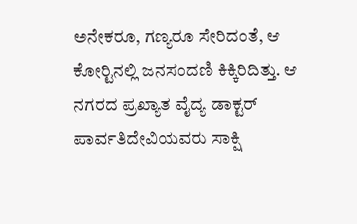ಅನೇಕರೂ, ಗಣ್ಯರೂ ಸೇರಿದಂತೆ, ಆ ಕೋರ್‍ಟಿನಲ್ಲಿ ಜನಸಂದಣಿ ಕಿಕ್ಕಿರಿದಿತ್ತು. ಆ ನಗರದ ಪ್ರಖ್ಯಾತ ವೈದ್ಯ ಡಾಕ್ಟರ್ ಪಾರ್ವತಿದೇವಿಯವರು ಸಾಕ್ಷಿ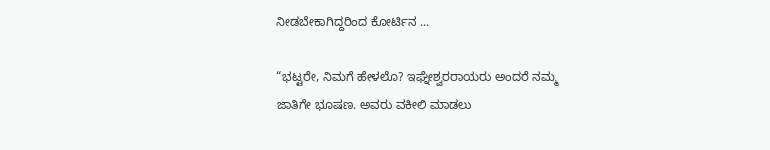ನೀಡಬೇಕಾಗಿದ್ದರಿಂದ ಕೋರ್ಟಿನ ...

“ಭಟ್ಟರೇ, ನಿಮಗೆ ಹೇಳಲೊ? ಇಘ್ನೇಶ್ವರರಾಯರು ಅಂದರೆ ನಮ್ಮ ಜಾತಿಗೇ ಭೂಷಣ. ಅವರು ವಕೀಲಿ ಮಾಡಲು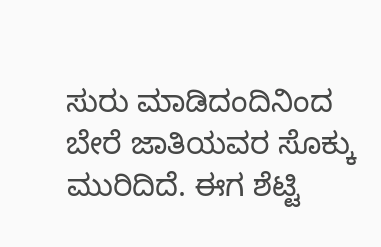ಸುರು ಮಾಡಿದಂದಿನಿಂದ ಬೇರೆ ಜಾತಿಯವರ ಸೊಕ್ಕು ಮುರಿದಿದೆ. ಈಗ ಶೆಟ್ಟಿ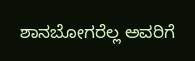ಶಾನಬೋಗರೆಲ್ಲ ಅವರಿಗೆ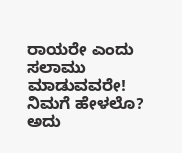ರಾಯರೇ ಎಂದು ಸಲಾಮು ಮಾಡುವವರೇ! ನಿಮಗೆ ಹೇಳಲೊ? ಅದು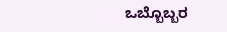ಒಬ್ಬೊಬ್ಬರ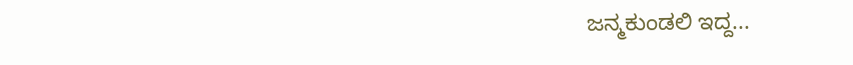ಜನ್ಮಕುಂಡಲಿ ಇದ್ದ...